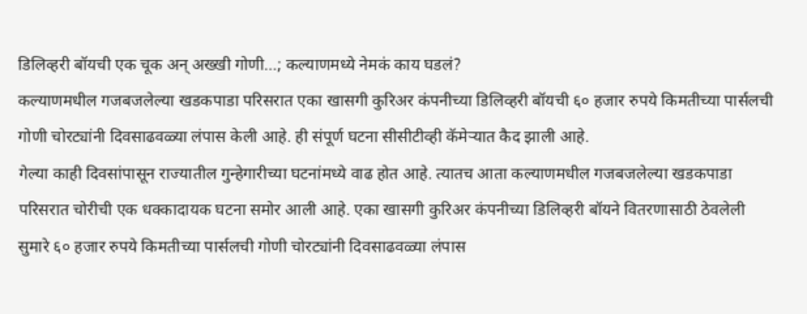डिलिव्हरी बॉयची एक चूक अन् अख्खी गोणी…; कल्याणमध्ये नेमकं काय घडलं?
कल्याणमधील गजबजलेल्या खडकपाडा परिसरात एका खासगी कुरिअर कंपनीच्या डिलिव्हरी बॉयची ६० हजार रुपये किमतीच्या पार्सलची गोणी चोरट्यांनी दिवसाढवळ्या लंपास केली आहे. ही संपूर्ण घटना सीसीटीव्ही कॅमेऱ्यात कैद झाली आहे.
गेल्या काही दिवसांपासून राज्यातील गुन्हेगारीच्या घटनांमध्ये वाढ होत आहे. त्यातच आता कल्याणमधील गजबजलेल्या खडकपाडा परिसरात चोरीची एक धक्कादायक घटना समोर आली आहे. एका खासगी कुरिअर कंपनीच्या डिलिव्हरी बॉयने वितरणासाठी ठेवलेली सुमारे ६० हजार रुपये किमतीच्या पार्सलची गोणी चोरट्यांनी दिवसाढवळ्या लंपास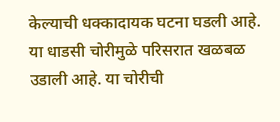केल्याची धक्कादायक घटना घडली आहे. या धाडसी चोरीमुळे परिसरात खळबळ उडाली आहे. या चोरीची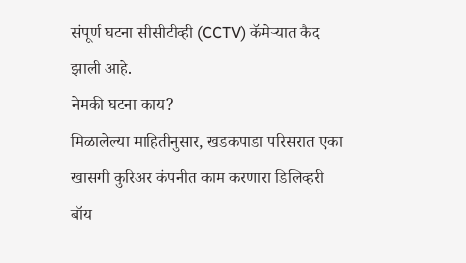संपूर्ण घटना सीसीटीव्ही (CCTV) कॅमेऱ्यात कैद झाली आहे.
नेमकी घटना काय?
मिळालेल्या माहितीनुसार, खडकपाडा परिसरात एका खासगी कुरिअर कंपनीत काम करणारा डिलिव्हरी बॉय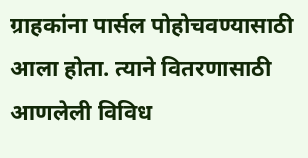ग्राहकांना पार्सल पोहोचवण्यासाठी आला होता. त्याने वितरणासाठी आणलेली विविध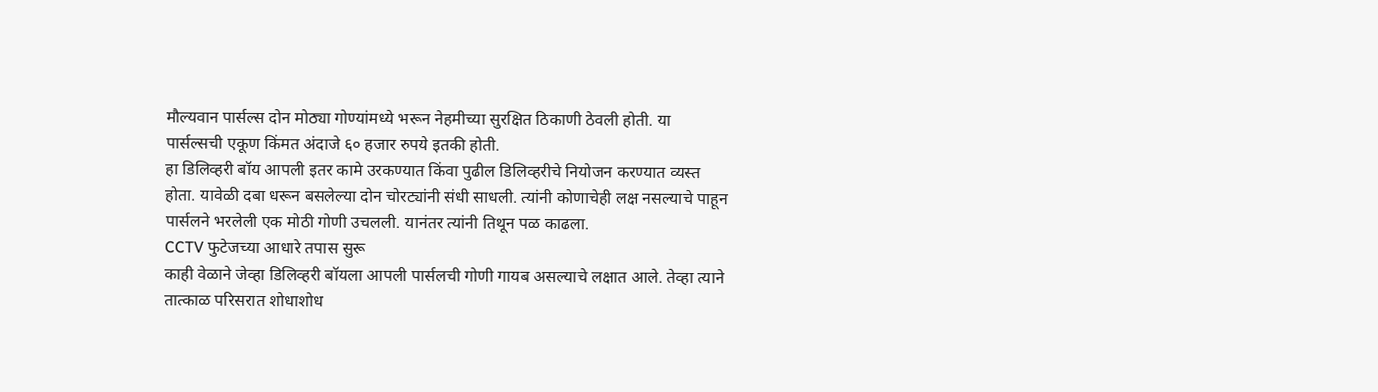मौल्यवान पार्सल्स दोन मोठ्या गोण्यांमध्ये भरून नेहमीच्या सुरक्षित ठिकाणी ठेवली होती. या पार्सल्सची एकूण किंमत अंदाजे ६० हजार रुपये इतकी होती.
हा डिलिव्हरी बॉय आपली इतर कामे उरकण्यात किंवा पुढील डिलिव्हरीचे नियोजन करण्यात व्यस्त होता. यावेळी दबा धरून बसलेल्या दोन चोरट्यांनी संधी साधली. त्यांनी कोणाचेही लक्ष नसल्याचे पाहून पार्सलने भरलेली एक मोठी गोणी उचलली. यानंतर त्यांनी तिथून पळ काढला.
CCTV फुटेजच्या आधारे तपास सुरू
काही वेळाने जेव्हा डिलिव्हरी बॉयला आपली पार्सलची गोणी गायब असल्याचे लक्षात आले. तेव्हा त्याने तात्काळ परिसरात शोधाशोध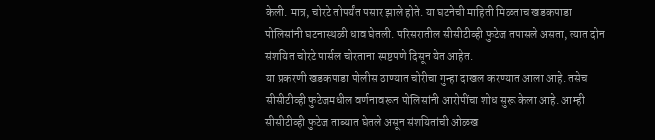केली. मात्र, चोरटे तोपर्यंत पसार झाले होते. या घटनेची माहिती मिळताच खडकपाडा पोलिसांनी घटनास्थळी धाव घेतली. परिसरातील सीसीटीव्ही फुटेज तपासले असता, त्यात दोन संशयित चोरटे पार्सल चोरताना स्पष्टपणे दिसून येत आहेत.
या प्रकरणी खडकपाडा पोलीस ठाण्यात चोरीचा गुन्हा दाखल करण्यात आला आहे. तसेच सीसीटीव्ही फुटेजमधील वर्णनावरून पोलिसांनी आरोपींचा शोध सुरू केला आहे. आम्ही सीसीटीव्ही फुटेज ताब्यात घेतले असून संशयितांची ओळख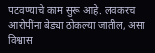पटवण्याचे काम सुरू आहे. लवकरच आरोपींना बेड्या ठोकल्या जातील, असा विश्वास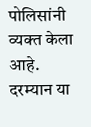पोलिसांनी व्यक्त केला आहे.
दरम्यान या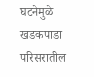घटनेमुळे खडकपाडा परिसरातील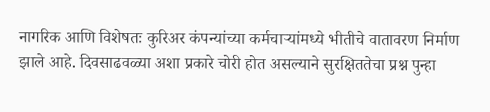नागरिक आणि विशेषतः कुरिअर कंपन्यांच्या कर्मचाऱ्यांमध्ये भीतीचे वातावरण निर्माण झाले आहे. दिवसाढवळ्या अशा प्रकारे चोरी होत असल्याने सुरक्षिततेचा प्रश्न पुन्हा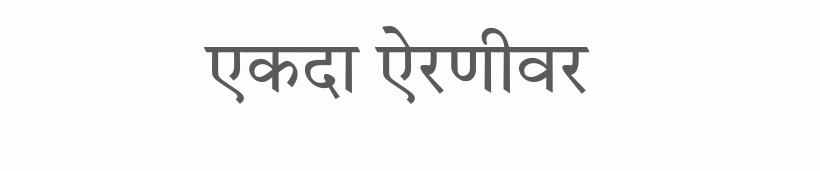एकदा ऐरणीवर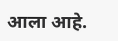आला आहे.